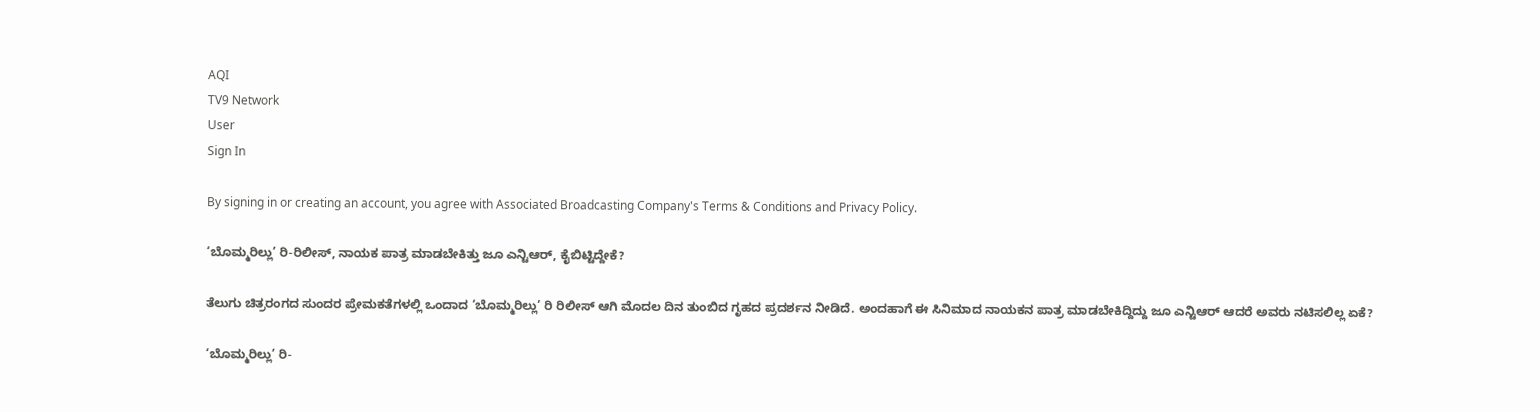AQI
TV9 Network
User
Sign In

By signing in or creating an account, you agree with Associated Broadcasting Company's Terms & Conditions and Privacy Policy.

‘ಬೊಮ್ಮರಿಲ್ಲು’ ರಿ-ರಿಲೀಸ್, ನಾಯಕ ಪಾತ್ರ ಮಾಡಬೇಕಿತ್ತು ಜೂ ಎನ್ಟಿಆರ್, ಕೈಬಿಟ್ಟಿದ್ದೇಕೆ?

ತೆಲುಗು ಚಿತ್ರರಂಗದ ಸುಂದರ ಪ್ರೇಮಕತೆಗಳಲ್ಲಿ ಒಂದಾದ ‘ಬೊಮ್ಮರಿಲ್ಲು’ ರಿ ರಿಲೀಸ್ ಆಗಿ ಮೊದಲ ದಿನ ತುಂಬಿದ ಗೃಹದ ಪ್ರದರ್ಶನ ನೀಡಿದೆ. ಅಂದಹಾಗೆ ಈ ಸಿನಿಮಾದ ನಾಯಕನ ಪಾತ್ರ ಮಾಡಬೇಕಿದ್ದಿದ್ದು ಜೂ ಎನ್ಟಿಆರ್ ಆದರೆ ಅವರು ನಟಿಸಲಿಲ್ಲ ಏಕೆ?

‘ಬೊಮ್ಮರಿಲ್ಲು’ ರಿ-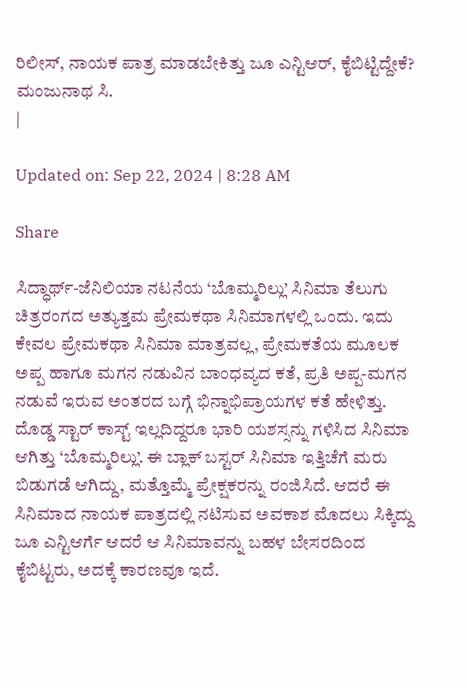ರಿಲೀಸ್, ನಾಯಕ ಪಾತ್ರ ಮಾಡಬೇಕಿತ್ತು ಜೂ ಎನ್ಟಿಆರ್, ಕೈಬಿಟ್ಟಿದ್ದೇಕೆ?
ಮಂಜುನಾಥ ಸಿ.
|

Updated on: Sep 22, 2024 | 8:28 AM

Share

ಸಿದ್ಧಾರ್ಥ್-ಜೆನಿಲಿಯಾ ನಟನೆಯ ‘ಬೊಮ್ಮರಿಲ್ಲು’ ಸಿನಿಮಾ ತೆಲುಗು ಚಿತ್ರರಂಗದ ಅತ್ಯುತ್ತಮ ಪ್ರೇಮಕಥಾ ಸಿನಿಮಾಗಳಲ್ಲಿ ಒಂದು. ಇದು ಕೇವಲ ಪ್ರೇಮಕಥಾ ಸಿನಿಮಾ ಮಾತ್ರವಲ್ಲ, ಪ್ರೇಮಕತೆಯ ಮೂಲಕ ಅಪ್ಪ ಹಾಗೂ ಮಗನ ನಡುವಿನ ಬಾಂಧವ್ಯದ ಕತೆ, ಪ್ರತಿ ಅಪ್ಪ-ಮಗನ ನಡುವೆ ಇರುವ ಅಂತರದ ಬಗ್ಗೆ ಭಿನ್ನಾಭಿಪ್ರಾಯಗಳ ಕತೆ ಹೇಳಿತ್ತು. ದೊಡ್ಡ ಸ್ಟಾರ್ ಕಾಸ್ಟ್ ಇಲ್ಲದಿದ್ದರೂ ಭಾರಿ ಯಶಸ್ಸನ್ನು ಗಳಿಸಿದ ಸಿನಿಮಾ ಆಗಿತ್ತು ‘ಬೊಮ್ಮರಿಲ್ಲು’. ಈ ಬ್ಲಾಕ್ ಬಸ್ಟರ್ ಸಿನಿಮಾ ಇತ್ತಿಚೆಗೆ ಮರು ಬಿಡುಗಡೆ ಆಗಿದ್ದು, ಮತ್ತೊಮ್ಮೆ ಪ್ರೇಕ್ಷಕರನ್ನು ರಂಜಿಸಿದೆ. ಆದರೆ ಈ ಸಿನಿಮಾದ ನಾಯಕ ಪಾತ್ರದಲ್ಲಿ ನಟಿಸುವ ಅವಕಾಶ ಮೊದಲು ಸಿಕ್ಕಿದ್ದು ಜೂ ಎನ್ಟಿಆರ್ಗೆ ಆದರೆ ಆ ಸಿನಿಮಾವನ್ನು ಬಹಳ ಬೇಸರದಿಂದ ಕೈಬಿಟ್ಟರು, ಅದಕ್ಕೆ ಕಾರಣವೂ ಇದೆ.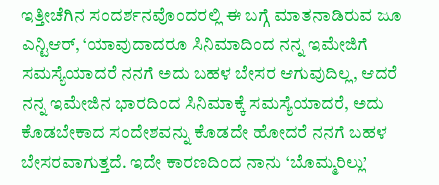ಇತ್ತೀಚೆಗಿನ ಸಂದರ್ಶನವೊಂದರಲ್ಲಿ ಈ ಬಗ್ಗೆ ಮಾತನಾಡಿರುವ ಜೂ ಎನ್ಟಿಆರ್, ‘ಯಾವುದಾದರೂ ಸಿನಿಮಾದಿಂದ ನನ್ನ ಇಮೇಜಿಗೆ ಸಮಸ್ಯೆಯಾದರೆ ನನಗೆ ಅದು ಬಹಳ ಬೇಸರ ಆಗುವುದಿಲ್ಲ, ಆದರೆ ನನ್ನ ಇಮೇಜಿನ ಭಾರದಿಂದ ಸಿನಿಮಾಕ್ಕೆ ಸಮಸ್ಯೆಯಾದರೆ, ಅದು ಕೊಡಬೇಕಾದ ಸಂದೇಶವನ್ನು ಕೊಡದೇ ಹೋದರೆ ನನಗೆ ಬಹಳ ಬೇಸರವಾಗುತ್ತದೆ. ಇದೇ ಕಾರಣದಿಂದ ನಾನು ‘ಬೊಮ್ಮರಿಲ್ಲು’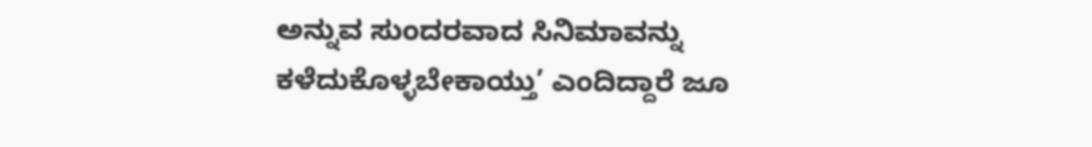ಅನ್ನುವ ಸುಂದರವಾದ ಸಿನಿಮಾವನ್ನು ಕಳೆದುಕೊಳ್ಳಬೇಕಾಯ್ತು’ ಎಂದಿದ್ದಾರೆ ಜೂ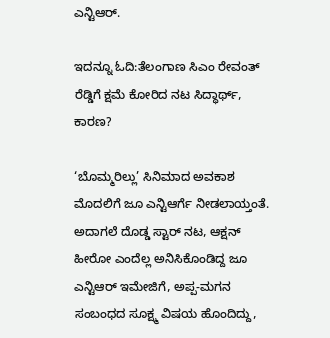ಎನ್ಟಿಆರ್.

ಇದನ್ನೂ ಓದಿ:ತೆಲಂಗಾಣ ಸಿಎಂ ರೇವಂತ್ ರೆಡ್ಡಿಗೆ ಕ್ಷಮೆ ಕೋರಿದ ನಟ ಸಿದ್ಧಾರ್ಥ್, ಕಾರಣ?

‘ಬೊಮ್ಮರಿಲ್ಲು’ ಸಿನಿಮಾದ ಅವಕಾಶ ಮೊದಲಿಗೆ ಜೂ ಎನ್ಟಿಆರ್ಗೆ ನೀಡಲಾಯ್ತಂತೆ. ಅದಾಗಲೆ ದೊಡ್ಡ ಸ್ಟಾರ್ ನಟ, ಆಕ್ಷನ್ ಹೀರೋ ಎಂದೆಲ್ಲ ಅನಿಸಿಕೊಂಡಿದ್ದ ಜೂ ಎನ್ಟಿಆರ್ ಇಮೇಜಿಗೆ, ಅಪ್ಪ-ಮಗನ ಸಂಬಂಧದ ಸೂಕ್ಷ್ಮ ವಿಷಯ ಹೊಂದಿದ್ದು,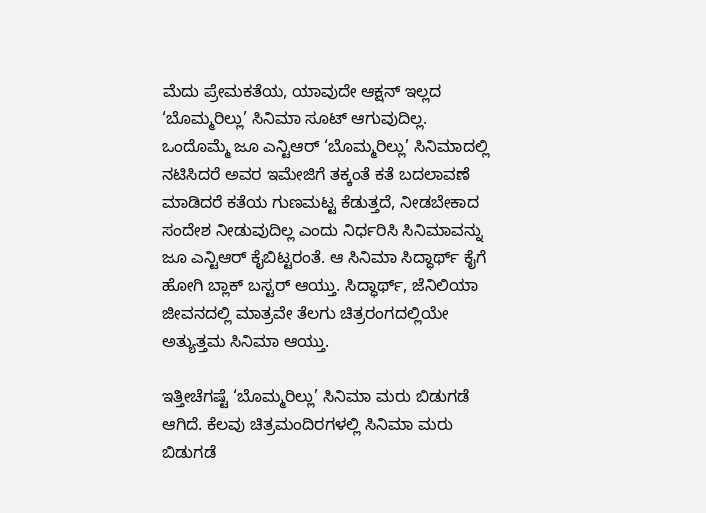ಮೆದು ಪ್ರೇಮಕತೆಯ, ಯಾವುದೇ ಆಕ್ಷನ್ ಇಲ್ಲದ ‘ಬೊಮ್ಮರಿಲ್ಲು’ ಸಿನಿಮಾ ಸೂಟ್ ಆಗುವುದಿಲ್ಲ. ಒಂದೊಮ್ಮೆ ಜೂ ಎನ್ಟಿಆರ್ ‘ಬೊಮ್ಮರಿಲ್ಲು’ ಸಿನಿಮಾದಲ್ಲಿ ನಟಿಸಿದರೆ ಅವರ ಇಮೇಜಿಗೆ ತಕ್ಕಂತೆ ಕತೆ ಬದಲಾವಣೆ ಮಾಡಿದರೆ ಕತೆಯ ಗುಣಮಟ್ಟ ಕೆಡುತ್ತದೆ, ನೀಡಬೇಕಾದ ಸಂದೇಶ ನೀಡುವುದಿಲ್ಲ ಎಂದು ನಿರ್ಧರಿಸಿ ಸಿನಿಮಾವನ್ನು ಜೂ ಎನ್ಟಿಆರ್ ಕೈಬಿಟ್ಟರಂತೆ. ಆ ಸಿನಿಮಾ ಸಿದ್ಧಾರ್ಥ್ ಕೈಗೆ ಹೋಗಿ ಬ್ಲಾಕ್ ಬಸ್ಟರ್ ಆಯ್ತು. ಸಿದ್ಧಾರ್ಥ್, ಜೆನಿಲಿಯಾ ಜೀವನದಲ್ಲಿ ಮಾತ್ರವೇ ತೆಲಗು ಚಿತ್ರರಂಗದಲ್ಲಿಯೇ ಅತ್ಯುತ್ತಮ ಸಿನಿಮಾ ಆಯ್ತು.

ಇತ್ತೀಚೆಗಷ್ಟೆ ‘ಬೊಮ್ಮರಿಲ್ಲು’ ಸಿನಿಮಾ ಮರು ಬಿಡುಗಡೆ ಆಗಿದೆ. ಕೆಲವು ಚಿತ್ರಮಂದಿರಗಳಲ್ಲಿ ಸಿನಿಮಾ ಮರು ಬಿಡುಗಡೆ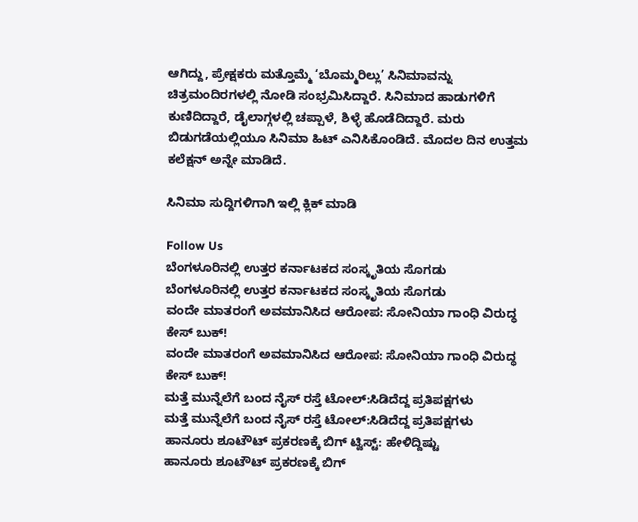ಆಗಿದ್ದು, ಪ್ರೇಕ್ಷಕರು ಮತ್ತೊಮ್ಮೆ ‘ಬೊಮ್ಮರಿಲ್ಲು’ ಸಿನಿಮಾವನ್ನು ಚಿತ್ರಮಂದಿರಗಳಲ್ಲಿ ನೋಡಿ ಸಂಭ್ರಮಿಸಿದ್ದಾರೆ. ಸಿನಿಮಾದ ಹಾಡುಗಳಿಗೆ ಕುಣಿದಿದ್ದಾರೆ, ಡೈಲಾಗ್ಗಳಲ್ಲಿ ಚಪ್ಪಾಳೆ, ಶಿಳ್ಳೆ ಹೊಡೆದಿದ್ದಾರೆ. ಮರು ಬಿಡುಗಡೆಯಲ್ಲಿಯೂ ಸಿನಿಮಾ ಹಿಟ್ ಎನಿಸಿಕೊಂಡಿದೆ. ಮೊದಲ ದಿನ ಉತ್ತಮ ಕಲೆಕ್ಷನ್ ಅನ್ನೇ ಮಾಡಿದೆ.

ಸಿನಿಮಾ ಸುದ್ದಿಗಳಿಗಾಗಿ ಇಲ್ಲಿ ಕ್ಲಿಕ್ ಮಾಡಿ

Follow Us
ಬೆಂಗಳೂರಿನಲ್ಲಿ ಉತ್ತರ ಕರ್ನಾಟಕದ ಸಂಸ್ಕೃತಿಯ ಸೊಗಡು
ಬೆಂಗಳೂರಿನಲ್ಲಿ ಉತ್ತರ ಕರ್ನಾಟಕದ ಸಂಸ್ಕೃತಿಯ ಸೊಗಡು
ವಂದೇ ಮಾತರಂಗೆ ಅವಮಾನಿಸಿದ ಆರೋಪ: ಸೋನಿಯಾ ಗಾಂಧಿ ವಿರುದ್ಧ ಕೇಸ್ ಬುಕ್!
ವಂದೇ ಮಾತರಂಗೆ ಅವಮಾನಿಸಿದ ಆರೋಪ: ಸೋನಿಯಾ ಗಾಂಧಿ ವಿರುದ್ಧ ಕೇಸ್ ಬುಕ್!
ಮತ್ತೆ ಮುನ್ನೆಲೆಗೆ ಬಂದ ನೈಸ್ ರಸ್ತೆ ಟೋಲ್:ಸಿಡಿದೆದ್ದ ಪ್ರತಿಪಕ್ಷಗಳು
ಮತ್ತೆ ಮುನ್ನೆಲೆಗೆ ಬಂದ ನೈಸ್ ರಸ್ತೆ ಟೋಲ್:ಸಿಡಿದೆದ್ದ ಪ್ರತಿಪಕ್ಷಗಳು
ಹಾನೂರು ಶೂಟೌಟ್ ಪ್ರಕರಣಕ್ಕೆ ಬಿಗ್ ಟ್ವಿಸ್ಟ್: ಹೇಳಿದ್ದಿಷ್ಟು
ಹಾನೂರು ಶೂಟೌಟ್ ಪ್ರಕರಣಕ್ಕೆ ಬಿಗ್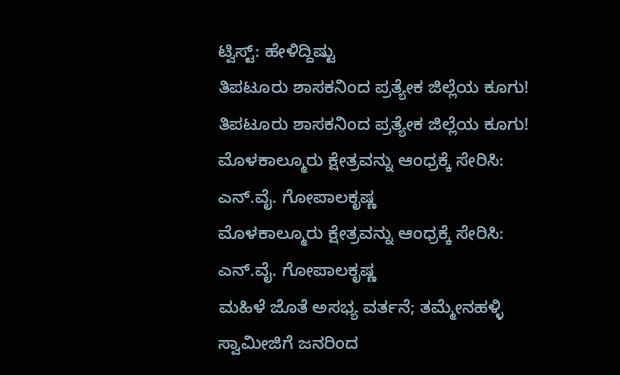ಟ್ವಿಸ್ಟ್: ಹೇಳಿದ್ದಿಷ್ಟು
ತಿಪಟೂರು ಶಾಸಕನಿಂದ ಪ್ರತ್ಯೇಕ ಜಿಲ್ಲೆಯ ಕೂಗು!
ತಿಪಟೂರು ಶಾಸಕನಿಂದ ಪ್ರತ್ಯೇಕ ಜಿಲ್ಲೆಯ ಕೂಗು!
ಮೊಳಕಾಲ್ಮೂರು ಕ್ಷೇತ್ರವನ್ನು ಆಂಧ್ರಕ್ಕೆ ಸೇರಿಸಿ: ಎನ್.ವೈ. ಗೋಪಾಲಕೃಷ್ಣ
ಮೊಳಕಾಲ್ಮೂರು ಕ್ಷೇತ್ರವನ್ನು ಆಂಧ್ರಕ್ಕೆ ಸೇರಿಸಿ: ಎನ್.ವೈ. ಗೋಪಾಲಕೃಷ್ಣ
ಮಹಿಳೆ ಜೊತೆ ಅಸಭ್ಯ ವರ್ತನೆ; ತಮ್ಮೇನಹಳ್ಳಿ ಸ್ವಾಮೀಜಿಗೆ ಜನರಿಂದ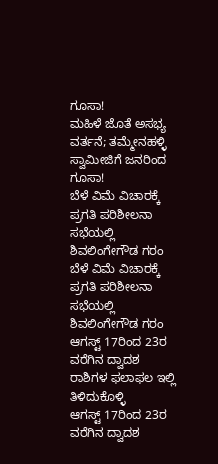ಗೂಸಾ!
ಮಹಿಳೆ ಜೊತೆ ಅಸಭ್ಯ ವರ್ತನೆ; ತಮ್ಮೇನಹಳ್ಳಿ ಸ್ವಾಮೀಜಿಗೆ ಜನರಿಂದ ಗೂಸಾ!
ಬೆಳೆ ವಿಮೆ ವಿಚಾರಕ್ಕೆ ಪ್ರಗತಿ ಪರಿಶೀಲನಾ ಸಭೆಯಲ್ಲಿ ಶಿವಲಿಂಗೇಗೌಡ ಗರಂ
ಬೆಳೆ ವಿಮೆ ವಿಚಾರಕ್ಕೆ ಪ್ರಗತಿ ಪರಿಶೀಲನಾ ಸಭೆಯಲ್ಲಿ ಶಿವಲಿಂಗೇಗೌಡ ಗರಂ
ಆಗಸ್ಟ್ 17ರಿಂದ 23ರ ವರೆಗಿನ ದ್ವಾದಶ ರಾಶಿಗಳ ಫಲಾಫಲ ಇಲ್ಲಿ ತಿಳಿದುಕೊಳ್ಳಿ
ಆಗಸ್ಟ್ 17ರಿಂದ 23ರ ವರೆಗಿನ ದ್ವಾದಶ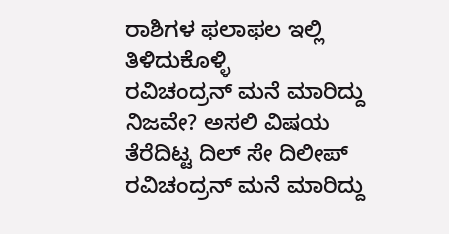ರಾಶಿಗಳ ಫಲಾಫಲ ಇಲ್ಲಿ ತಿಳಿದುಕೊಳ್ಳಿ
ರವಿಚಂದ್ರನ್ ಮನೆ ಮಾರಿದ್ದು ನಿಜವೇ? ಅಸಲಿ ವಿಷಯ ತೆರೆದಿಟ್ಟ ದಿಲ್ ಸೇ ದಿಲೀಪ್
ರವಿಚಂದ್ರನ್ ಮನೆ ಮಾರಿದ್ದು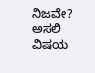ನಿಜವೇ? ಅಸಲಿ ವಿಷಯ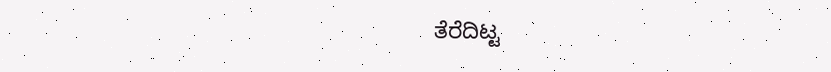ತೆರೆದಿಟ್ಟ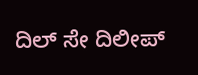ದಿಲ್ ಸೇ ದಿಲೀಪ್